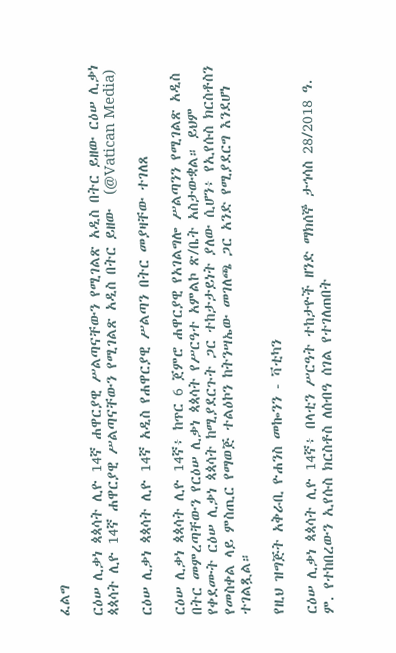ፈልግ

ርዕሠ ሊቃነ ጳጳሳት ሊዮ 14ኛ ሐዋርያዊ ሥልጣናቸውን የሚገልጽ አዲስ በትር ይዘው ርዕሠ ሊቃነ ጳጳሳት ሊዮ 14ኛ ሐዋርያዊ ሥልጣናቸውን የሚገልጽ አዲስ በትር ይዘው  (@Vatican Media)

ርዕሠ ሊቃነ ጳጳሳት ሊዮ 14ኛ አዲስ የሐዋርያዊ ሥልጣን በትር መያዛቸው ተገለጸ

ርዕሠ ሊቃነ ጳጳሳት ሊዮ 14ኛ፥ ከጥር 6 ጀምሮ ሐዋርያዊ የአገልግሎ ሥልጣንን የሚገልጽ አዲስ በትር መምረጣቸውን የርዕሠ ሊቃነ ጳጳሳት የሥርዓተ አምልኮ ጽ/ቤት አስታውቋል። ይህም የቀደሙት ርዕሠ ሊቃነ ጳጳሳት ከሚያደርጉት ጋር ተከታታይነት ያለው ሲሆን፥ የኢየሱስ ክርስቶስን የመስቀል ላይ ምስጢር የማወጅ ተልዕኮን ከትንሣኤው መገለጫ ጋር አንድ የሚያደርግ እንደሆነ ተገልጿል።

የዚህ ዝግጅት አቅራቢ ዮሐንስ መኰንን - ቫቲካን

ርዕሠ ሊቃነ ጳጳሳት ሊዮ 14ኛ፥ በላቲን ሥርዓት ተከታዮች ዘንድ ማክሰኞ ታኅሳስ 28/2018 ዓ. ም. የተከበረውን ኢየሱስ ክርስቶስ ለሰብዓ ሰገል የተገለጠበት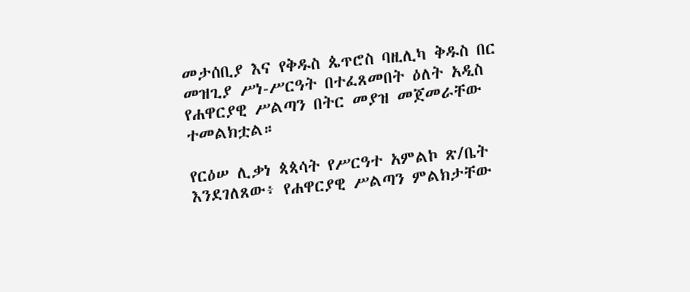መታሰቢያ እና የቅዱስ ጴጥሮስ ባዚሊካ ቅዱስ በር መዝጊያ ሥነ-ሥርዓት በተፈጸመበት ዕለት አዲስ የሐዋርያዊ ሥልጣን በትር መያዝ መጀመራቸው ተመልክቷል።

የርዕሠ ሊቃነ ጳጳሳት የሥርዓተ አምልኮ ጽ/ቤት እንደገለጸው፥ የሐዋርያዊ ሥልጣን ምልክታቸው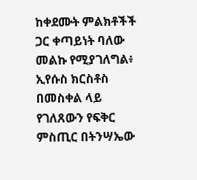ከቀደሙት ምልክቶችች ጋር ቀጣይነት ባለው መልኩ የሚያገለግል፥ ኢየሱስ ክርስቶስ በመስቀል ላይ የገለጸውን የፍቅር ምስጢር በትንሣኤው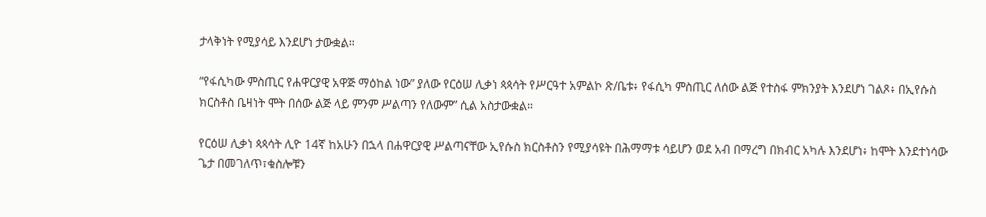ታላቅነት የሚያሳይ እንደሆነ ታውቋል።

“የፋሲካው ምስጢር የሐዋርያዊ አዋጅ ማዕከል ነው” ያለው የርዕሠ ሊቃነ ጳጳሳት የሥርዓተ አምልኮ ጽ/ቤቱ፥ የፋሲካ ምስጢር ለሰው ልጅ የተስፋ ምክንያት እንደሆነ ገልጾ፥ በኢየሱስ ክርስቶስ ቤዛነት ሞት በሰው ልጅ ላይ ምንም ሥልጣን የለውም” ሲል አስታውቋል።

የርዕሠ ሊቃነ ጳጳሳት ሊዮ 14ኛ ከአሁን በኋላ በሐዋርያዊ ሥልጣናቸው ኢየሱስ ክርስቶስን የሚያሳዩት በሕማማቱ ሳይሆን ወደ አብ በማረግ በክብር አካሉ እንደሆነ፥ ከሞት እንደተነሳው ጌታ በመገለጥ፣ቁስሎቹን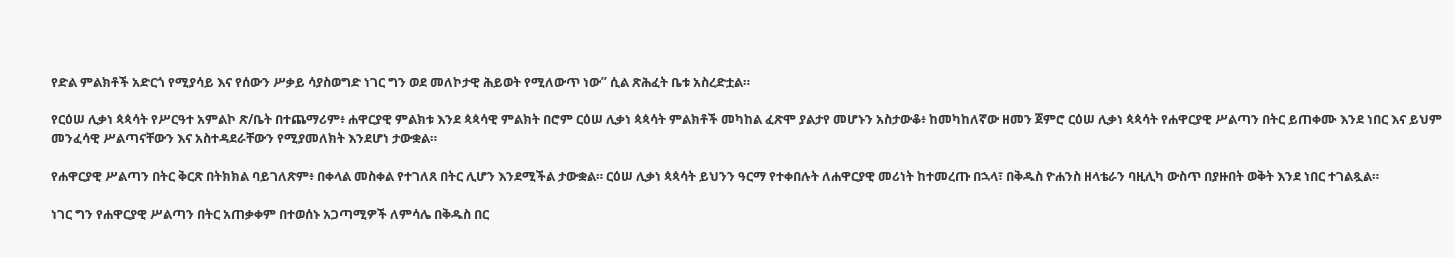የድል ምልክቶች አድርጎ የሚያሳይ እና የሰውን ሥቃይ ሳያስወግድ ነገር ግን ወደ መለኮታዊ ሕይወት የሚለውጥ ነው” ሲል ጽሕፈት ቤቱ አስረድቷል።

የርዕሠ ሊቃነ ጳጳሳት የሥርዓተ አምልኮ ጽ/ቤት በተጨማሪም፥ ሐዋርያዊ ምልክቱ እንደ ጳጳሳዊ ምልክት በሮም ርዕሠ ሊቃነ ጳጳሳት ምልክቶች መካከል ፈጽሞ ያልታየ መሆኑን አስታውቆ፥ ከመካከለኛው ዘመን ጀምሮ ርዕሠ ሊቃነ ጳጳሳት የሐዋርያዊ ሥልጣን በትር ይጠቀሙ እንደ ነበር እና ይህም መንፈሳዊ ሥልጣናቸውን እና አስተዳደራቸውን የሚያመለክት እንደሆነ ታውቋል።

የሐዋርያዊ ሥልጣን በትር ቅርጽ በትክክል ባይገለጽም፥ በቀላል መስቀል የተገለጸ በትር ሊሆን እንደሚችል ታውቋል። ርዕሠ ሊቃነ ጳጳሳት ይህንን ዓርማ የተቀበሉት ለሐዋርያዊ መሪነት ከተመረጡ በኋላ፣ በቅዱስ ዮሐንስ ዘላቴራን ባዚሊካ ውስጥ በያዙበት ወቅት እንደ ነበር ተገልጿል።

ነገር ግን የሐዋርያዊ ሥልጣን በትር አጠቃቀም በተወሰኑ አጋጣሚዎች ለምሳሌ በቅዱስ በር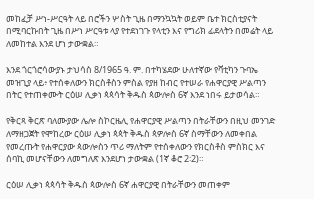መከፈቻ ሥነ-ሥርዓት ላይ በሮችን ሦስት ጊዜ በማንኳኳት ወይም ቤተ ክርስቲያናት በሚባርኩበት ጊዜ በሥነ ሥርዓቱ ላያ የተደነገጉ የላቲን እና የግሪክ ፊደላትን በመሬት ላይ ለመከተል እንደ ሆነ ታውቋል።

እንደ ጎርጎሮሳውያኑ ታህሳስ 8/1965 ዓ. ም. በተካሄደው ሁለተኛው የቫቲካን ጉባኤ መዝጊያ ላይ፥ የተሰቀለውን ክርስቶስን ምስል የያዘ ከብር የተሠራ የሐዋርያዊ ሥልጣን በትር የተጠቀሙት ርዕሠ ሊቃነ ጳጳሳት ቅዱስ ጳውሎስ 6ኛ እንደ ነበሩ ይታወሳል።

የቅርጻ ቅርጽ ባለሙያው ሌሎ ስኮርዜሊ የሐዋርያዊ ሥልጣን በትራቸውን በዚህ መንገድ ለማዘጋጀት የሞከረው ርዕሠ ሊቃነ ጳጳት ቅዱስ ጳዎሎስ 6ኛ ስማቸውን ለመቀበል የመረጡት የሐዋርያው ጳውሎስን ጥሪ ማለትም የተሰቀለውን የክርስቶስ ምስክር እና ሰባኪ መሆናቸውን ለመግለጽ እንደሆነ ታውቋል (1ኛ ቆሮ 2፡2)።

ርዕሠ ሊቃነ ጳጳሳት ቅዱስ ጳውሎስ 6ኛ ሐዋርያዊ በትራቸውን መጠቀም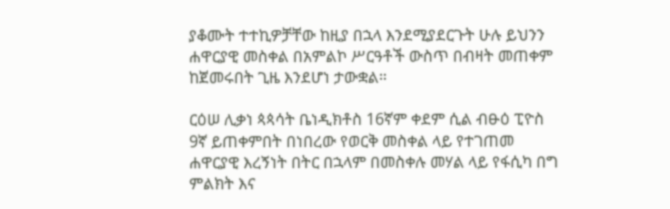ያቆሙት ተተኪዎቻቸው ከዚያ በኋላ እንደሚያደርጉት ሁሉ ይህንን ሐዋርያዊ መስቀል በአምልኮ ሥርዓቶች ውስጥ በብዛት መጠቀም ከጀመሩበት ጊዜ እንደሆነ ታውቋል።

ርዕሠ ሊቃነ ጳጳሳት ቤነዲክቶስ 16ኛም ቀደም ሲል ብፁዕ ፒዮስ 9ኛ ይጠቀምበት በነበረው የወርቅ መስቀል ላይ የተገጠመ ሐዋርያዊ እረኝነት በትር በኋላም በመስቀሉ መሃል ላይ የፋሲካ በግ ምልክት እና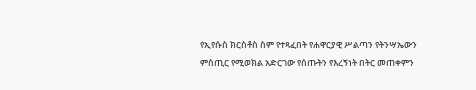የኢየሱስ ክርስቶስ ስም የተጻፈበት የሐዋርያዊ ሥልጣን የትንሣኤውን ምስጢር የሚወክል አድርገው የሰጡትን የእረኝነት በትር መጠቀምን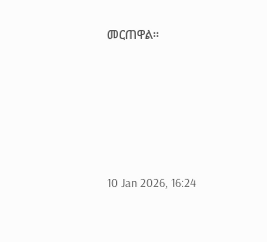መርጠዋል።





10 Jan 2026, 16:24